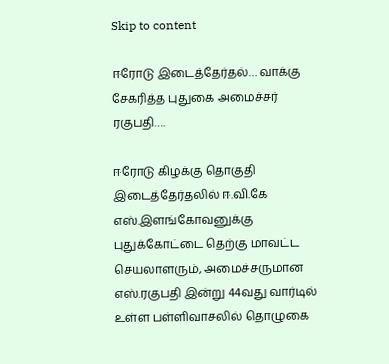Skip to content

ஈரோடு இடைத்தேர்தல்… வாக்கு சேகரித்த புதுகை அமைச்சர் ரகுபதி….

ஈரோடு கிழக்கு தொகுதி இடைத்தேர்தலில் ஈ.வி.கே எஸ்.இளங்கோவனுக்கு புதுக்கோட்டை தெற்கு மாவட்ட செயலாளரும், அமைச்சருமான எஸ்.ரகுபதி இன்று 44வது வார்டில் உள்ள பள்ளிவாசலில் தொழுகை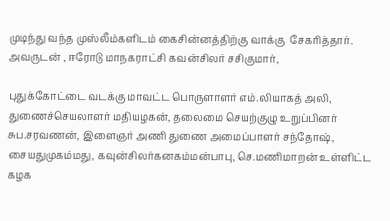முடிந்து வந்த முஸ்லீம்களிடம் கைசின்னத்திற்கு வாக்கு  சேகரித்தார். அவருடன் , ஈரோடு மாநகராட்சி கவன்சிலர் சசிகுமார்,

புதுக்கோட்டை வடக்கு மாவட்ட பொருளாளர் எம்.லியாகத் அலி, துணைச்செயலாளர் மதியழகன், தலைமை செயற்குழு உறுப்பினர் சுப.சரவணன், இளைஞர் அணி துணை அமைப்பாளர் சந்தோஷ், சையதுமுகம்மது, கவுன்சிலர்கனகம்மன்பாபு, செ.மணிமாறன் உள்ளிட்ட கழக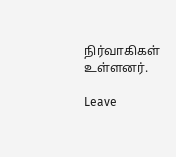நிர்வாகிகள் உள்ளனர்.

Leave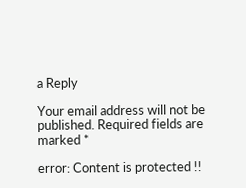a Reply

Your email address will not be published. Required fields are marked *

error: Content is protected !!